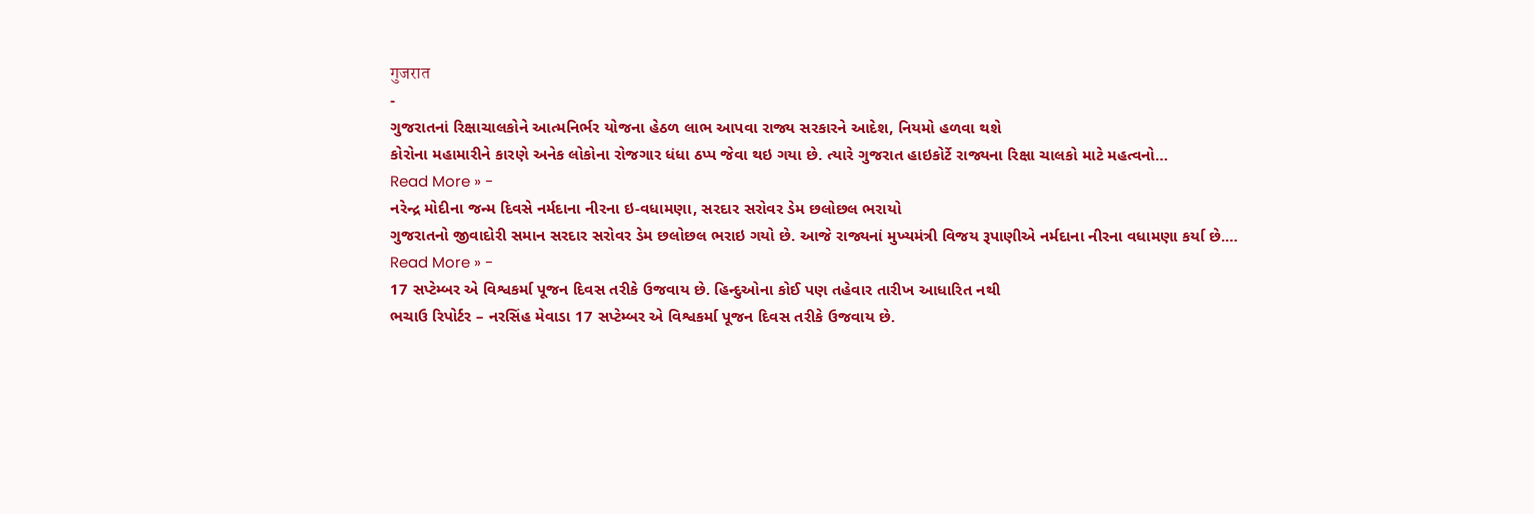गुजरात
-
ગુજરાતનાં રિક્ષાચાલકોને આત્મનિર્ભર યોજના હેઠળ લાભ આપવા રાજ્ય સરકારને આદેશ, નિયમો હળવા થશે
કોરોના મહામારીને કારણે અનેક લોકોના રોજગાર ધંધા ઠપ્પ જેવા થઇ ગયા છે. ત્યારે ગુજરાત હાઇકોર્ટે રાજ્યના રિક્ષા ચાલકો માટે મહત્વનો…
Read More » -
નરેન્દ્ર મોદીના જન્મ દિવસે નર્મદાના નીરના ઇ-વધામણા, સરદાર સરોવર ડેમ છલોછલ ભરાયો
ગુજરાતનો જીવાદોરી સમાન સરદાર સરોવર ડેમ છલોછલ ભરાઇ ગયો છે. આજે રાજ્યનાં મુખ્યમંત્રી વિજય રૂપાણીએ નર્મદાના નીરના વધામણા કર્યા છે.…
Read More » -
17 સપ્ટેમ્બર એ વિશ્વકર્મા પૂજન દિવસ તરીકે ઉજવાય છે. હિન્દુઓના કોઈ પણ તહેવાર તારીખ આધારિત નથી
ભચાઉ રિપોર્ટર – નરસિંહ મેવાડા 17 સપ્ટેમ્બર એ વિશ્વકર્મા પૂજન દિવસ તરીકે ઉજવાય છે.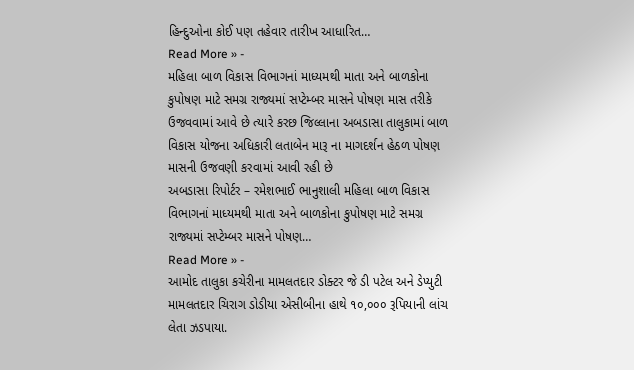હિન્દુઓના કોઈ પણ તહેવાર તારીખ આધારિત…
Read More » -
મહિલા બાળ વિકાસ વિભાગનાં માધ્યમથી માતા અને બાળકોના કુપોષણ માટે સમગ્ર રાજ્યમાં સપ્ટેમ્બર માસને પોષણ માસ તરીકે ઉજવવામાં આવે છે ત્યારે કરછ જિલ્લાના અબડાસા તાલુકામાં બાળ વિકાસ યોજના અધિકારી લતાબેન મારૂ ના માગદર્શન હેઠળ પોષણ માસની ઉજવણી કરવામાં આવી રહી છે
અબડાસા રિપોર્ટર – રમેશભાઈ ભાનુશાલી મહિલા બાળ વિકાસ વિભાગનાં માધ્યમથી માતા અને બાળકોના કુપોષણ માટે સમગ્ર રાજ્યમાં સપ્ટેમ્બર માસને પોષણ…
Read More » -
આમોદ તાલુકા કચેરીના મામલતદાર ડોક્ટર જે ડી પટેલ અને ડેપ્યુટી મામલતદાર ચિરાગ ડોડીયા એસીબીના હાથે ૧૦,૦૦૦ રૂપિયાની લાંચ લેતા ઝડપાયા.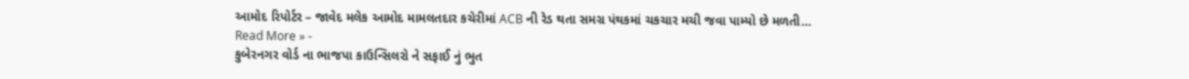આમોદ રિપોર્ટર – જાવેદ મલેક આમોદ મામલતદાર કચેરીમાં ACB ની રેડ થતા સમગ્ર પંથકમાં ચકચાર મચી જવા પામ્યો છે મળતી…
Read More » -
કુબેરનગર વોર્ડ ના ભાજપા કાઉન્સિલરો ને સફાઈ નું ભુત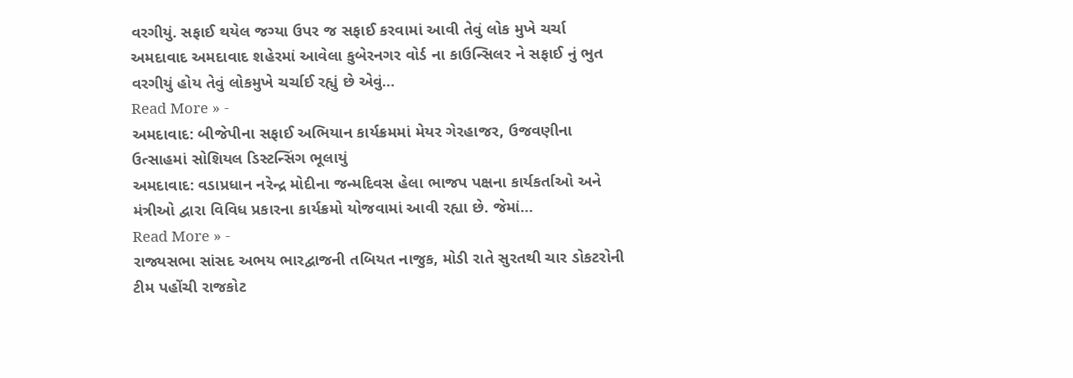વરગીયું. સફાઈ થયેલ જગ્યા ઉપર જ સફાઈ કરવામાં આવી તેવું લોક મુખે ચર્ચા
અમદાવાદ અમદાવાદ શહેરમાં આવેલા કુબેરનગર વોર્ડ ના કાઉન્સિલર ને સફાઈ નું ભુત વરગીયું હોય તેવું લોકમુખે ચર્ચાઈ રહ્યું છે એવું…
Read More » -
અમદાવાદ: બીજેપીના સફાઈ અભિયાન કાર્યક્રમમાં મેયર ગેરહાજર, ઉજવણીના ઉત્સાહમાં સોશિયલ ડિસ્ટન્સિંગ ભૂલાયું
અમદાવાદ: વડાપ્રધાન નરેન્દ્ર મોદીના જન્મદિવસ હેલા ભાજપ પક્ષના કાર્યકર્તાઓ અને મંત્રીઓ દ્વારા વિવિધ પ્રકારના કાર્યક્રમો યોજવામાં આવી રહ્યા છે. જેમાં…
Read More » -
રાજ્યસભા સાંસદ અભય ભારદ્વાજની તબિયત નાજુક, મોડી રાતે સુરતથી ચાર ડોકટરોની ટીમ પહોંચી રાજકોટ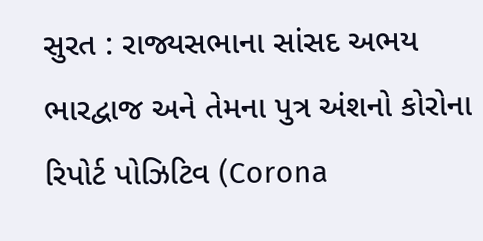સુરત : રાજ્યસભાના સાંસદ અભય ભારદ્વાજ અને તેમના પુત્ર અંશનો કોરોના રિપોર્ટ પોઝિટિવ (Corona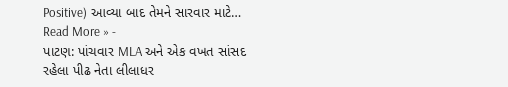Positive) આવ્યા બાદ તેમને સારવાર માટે…
Read More » -
પાટણ: પાંચવાર MLA અને એક વખત સાંસદ રહેલા પીઢ નેતા લીલાધર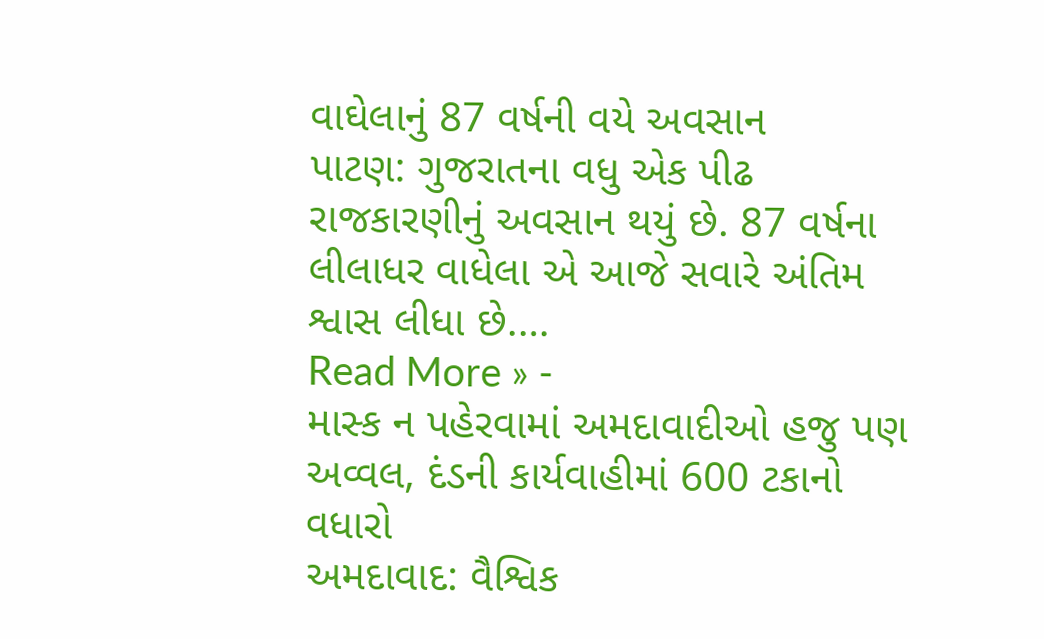વાઘેલાનું 87 વર્ષની વયે અવસાન
પાટણ: ગુજરાતના વધુ એક પીઢ રાજકારણીનું અવસાન થયું છે. 87 વર્ષના લીલાધર વાધેલા એ આજે સવારે અંતિમ શ્વાસ લીધા છે.…
Read More » -
માસ્ક ન પહેરવામાં અમદાવાદીઓ હજુ પણ અવ્વલ, દંડની કાર્યવાહીમાં 600 ટકાનો વધારો
અમદાવાદ: વૈશ્વિક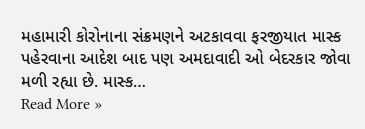મહામારી કોરોનાના સંક્રમણને અટકાવવા ફરજીયાત માસ્ક પહેરવાના આદેશ બાદ પણ અમદાવાદી ઓ બેદરકાર જોવા મળી રહ્યા છે. માસ્ક…
Read More »